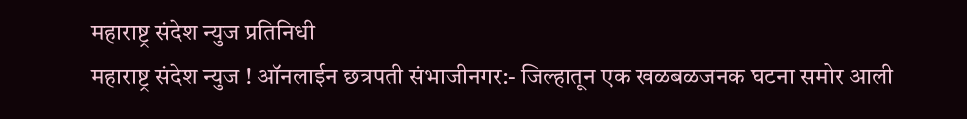महाराष्ट्र संदेश न्युज प्रतिनिधी
महाराष्ट्र संदेश न्युज ! ऑनलाईन छत्रपती संभाजीनगर:- जिल्हातून एक खळबळजनक घटना समोर आली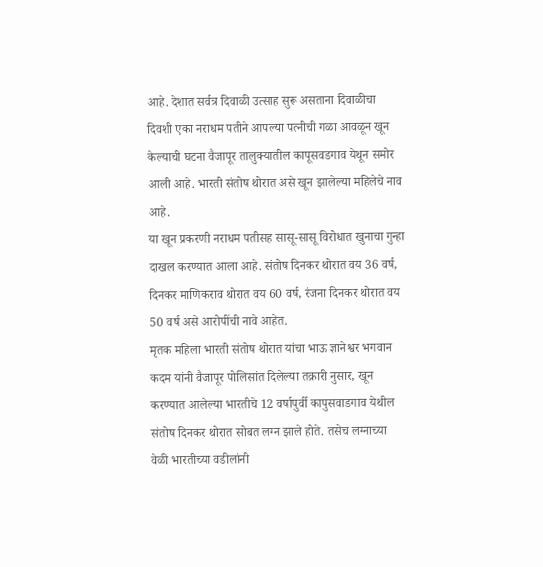आहे. देशात सर्वत्र दिवाळी उत्साह सुरू असताना दिवाळीचा दिवशी एका नराधम पतीने आपल्या पत्नीची गळा आवळून खून केल्याची घटना वैजापूर तालुक्यातील कापूसवडगाव येथून समोर आली आहे. भारती संतोष थोरात असे खून झालेल्या महिलेचे नाव आहे.
या खून प्रकरणी नराधम पतीसह सासू-सासू विरोधात खुनाचा गुन्हा दाखल करण्यात आला आहे. संतोष दिनकर थोरात वय 36 वर्ष, दिनकर माणिकराव थोरात वय 60 वर्ष, रंजना दिनकर थोरात वय 50 वर्ष असे आरोपींची नावे आहेत.
मृतक महिला भारती संतोष थोरात यांचा भाऊ ज्ञानेश्वर भगवान कदम यांनी वैजापूर पोलिसांत दिलेल्या तक्रारी नुसार, खून करण्यात आलेल्या भारतीचे 12 वर्षापुर्वी कापुसवाडगाव येथील संतोष दिनकर थोरात सोबत लग्न झाले होते. तसेच लग्नाच्या वेळी भारतीच्या वडीलांनी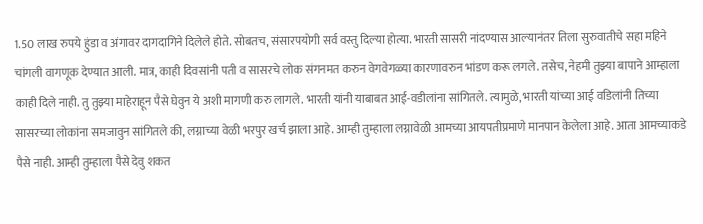1.50 लाख रुपये हुंडा व अंगावर दागदागिने दिलेले होते. सोबतच, संसारपयोगी सर्व वस्तु दिल्या होत्या. भारती सासरी नांदण्यास आल्यानंतर तिला सुरुवातीचे सहा महिने चांगली वागणूक देण्यात आली. मात्र, काही दिवसांनी पती व सासरचे लोक संगनमत करुन वेगवेगळ्या कारणावरुन भांडण करू लगले. तसेच, नेहमी तुझ्या बापाने आम्हाला काही दिले नाही. तु तुझ्या माहेराहून पैसे घेवुन ये अशी मागणी करु लागले. भारती यांनी याबाबत आई-वडीलांना सांगितले. त्यामुळे, भारती यांच्या आई वडिलांनी तिच्या सासरच्या लोकांना समजावुन सांगितले की, लग्नाच्या वेळी भरपुर खर्च झाला आहे. आम्ही तुम्हाला लग्नावेळी आमच्या आयपतीप्रमाणे मानपान केलेला आहे. आता आमच्याकडे पैसे नाही. आम्ही तुम्हाला पैसे देवु शकत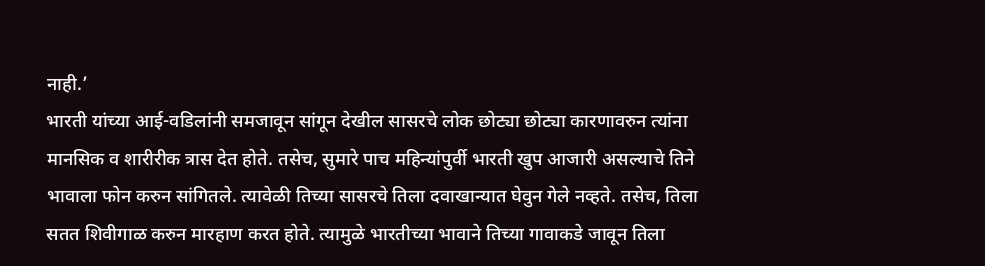नाही.’
भारती यांच्या आई-वडिलांनी समजावून सांगून देखील सासरचे लोक छोट्या छोट्या कारणावरुन त्यांना मानसिक व शारीरीक त्रास देत होते. तसेच, सुमारे पाच महिन्यांपुर्वी भारती खुप आजारी असल्याचे तिने भावाला फोन करुन सांगितले. त्यावेळी तिच्या सासरचे तिला दवाखान्यात घेवुन गेले नव्हते. तसेच, तिला सतत शिवीगाळ करुन मारहाण करत होते. त्यामुळे भारतीच्या भावाने तिच्या गावाकडे जावून तिला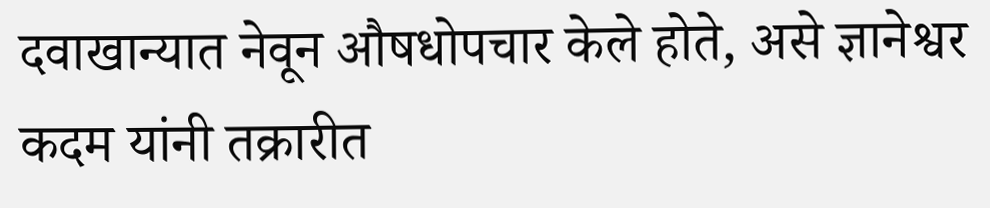दवाखान्यात नेवून औषधोपचार केले होते, असे ज्ञानेश्वर कदम यांनी तक्रारीत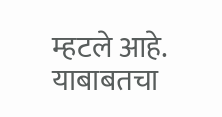म्हटले आहे. याबाबतचा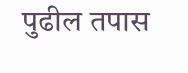पुढील तपास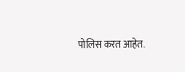पोलिस करत आहेत.